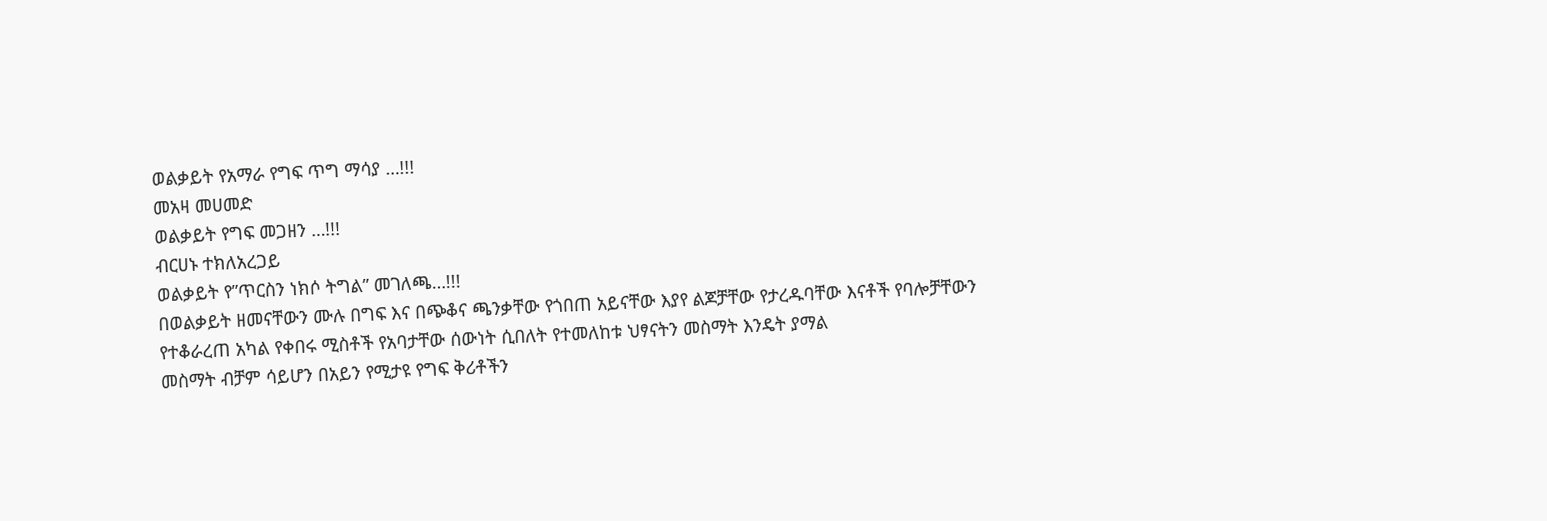ወልቃይት የአማራ የግፍ ጥግ ማሳያ …!!!
መአዛ መሀመድ
ወልቃይት የግፍ መጋዘን …!!!
ብርሀኑ ተክለአረጋይ
ወልቃይት የ”ጥርስን ነክሶ ትግል” መገለጫ…!!!
በወልቃይት ዘመናቸውን ሙሉ በግፍ እና በጭቆና ጫንቃቸው የጎበጠ አይናቸው እያየ ልጆቻቸው የታረዱባቸው እናቶች የባሎቻቸውን የተቆራረጠ አካል የቀበሩ ሚስቶች የአባታቸው ሰውነት ሲበለት የተመለከቱ ህፃናትን መስማት እንዴት ያማል
መስማት ብቻም ሳይሆን በአይን የሚታዩ የግፍ ቅሪቶችን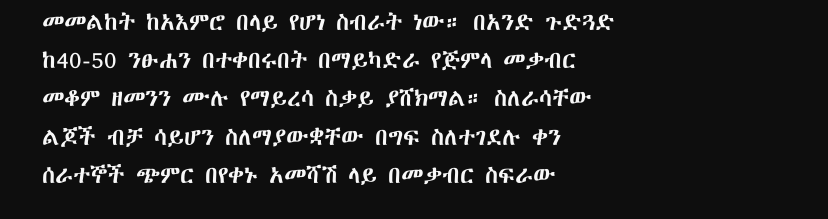መመልከት ከአእምሮ በላይ የሆነ ስብራት ነው። በአንድ ጉድጓድ ከ40-50 ንፁሐን በተቀበሩበት በማይካድራ የጅምላ መቃብር መቆም ዘመንን ሙሉ የማይረሳ ስቃይ ያሸክማል። ስለራሳቸው ልጆች ብቻ ሳይሆን ስለማያውቋቸው በግፍ ስለተገደሉ ቀን ሰራተኞች ጭምር በየቀኑ አመሻሽ ላይ በመቃብር ስፍራው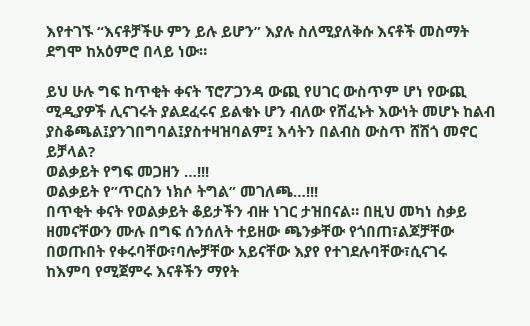እየተገኙ “እናቶቻችሁ ምን ይሉ ይሆን” እያሉ ስለሚያለቅሱ እናቶች መስማት ደግሞ ከአዕምሮ በላይ ነው።

ይህ ሁሉ ግፍ ከጥቂት ቀናት ፕሮፖጋንዳ ውጪ የሀገር ውስጥም ሆነ የውጪ ሚዲያዎች ሊናገሩት ያልደፈሩና ይልቁኑ ሆን ብለው የሸፈኑት እውነት መሆኑ ከልብ ያስቆጫል፤ያንገበግባል፤ያስተዛዝባልም፤ እሳትን በልብስ ውስጥ ሸሽጎ መኖር ይቻላል?
ወልቃይት የግፍ መጋዘን …!!!
ወልቃይት የ”ጥርስን ነክሶ ትግል” መገለጫ…!!!
በጥቂት ቀናት የወልቃይት ቆይታችን ብዙ ነገር ታዝበናል። በዚህ መካነ ስቃይ ዘመናቸውን ሙሉ በግፍ ሰንሰለት ተይዘው ጫንቃቸው የጎበጠ፣ልጆቻቸው በወጡበት የቀሩባቸው፣ባሎቻቸው አይናቸው እያየ የተገደሉባቸው፣ሲናገሩ ከእምባ የሚጀምሩ እናቶችን ማየት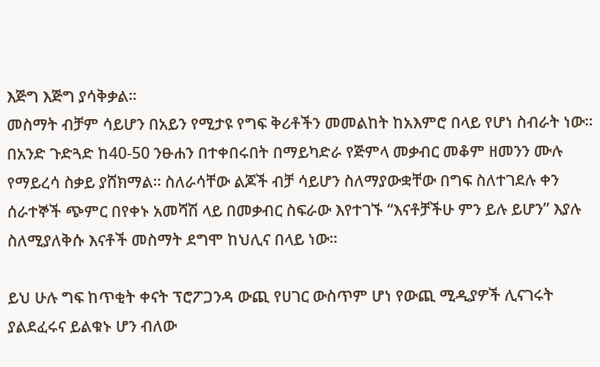እጅግ እጅግ ያሳቅቃል።
መስማት ብቻም ሳይሆን በአይን የሚታዩ የግፍ ቅሪቶችን መመልከት ከአእምሮ በላይ የሆነ ስብራት ነው። በአንድ ጉድጓድ ከ40-50 ንፁሐን በተቀበሩበት በማይካድራ የጅምላ መቃብር መቆም ዘመንን ሙሉ የማይረሳ ስቃይ ያሸክማል። ስለራሳቸው ልጆች ብቻ ሳይሆን ስለማያውቋቸው በግፍ ስለተገደሉ ቀን ሰራተኞች ጭምር በየቀኑ አመሻሽ ላይ በመቃብር ስፍራው እየተገኙ “እናቶቻችሁ ምን ይሉ ይሆን” እያሉ ስለሚያለቅሱ እናቶች መስማት ደግሞ ከህሊና በላይ ነው።

ይህ ሁሉ ግፍ ከጥቂት ቀናት ፕሮፖጋንዳ ውጪ የሀገር ውስጥም ሆነ የውጪ ሚዲያዎች ሊናገሩት ያልደፈሩና ይልቁኑ ሆን ብለው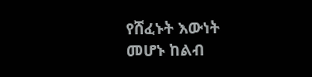የሸፈኑት እውነት መሆኑ ከልብ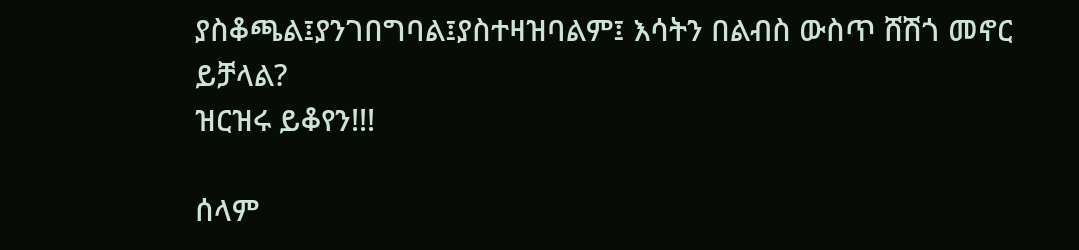ያስቆጫል፤ያንገበግባል፤ያስተዛዝባልም፤ እሳትን በልብስ ውስጥ ሸሽጎ መኖር ይቻላል?
ዝርዝሩ ይቆየን!!!

ሰላም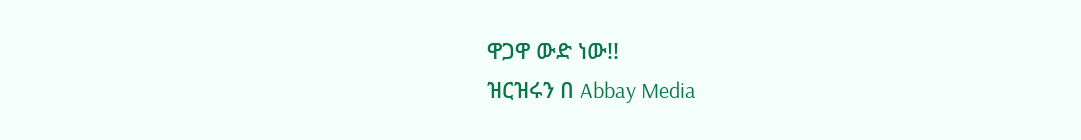ዋጋዋ ውድ ነው!!
ዝርዝሩን በ Abbay Media